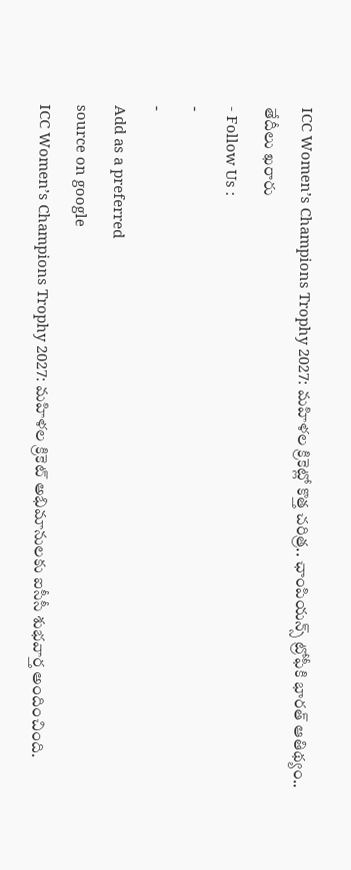ICC Women’s Champions Trophy 2027: మహిళల క్రికెట్లో కొత్త చరిత్ర.. ఛాంపియన్స్ ట్రోఫీకి భారత్ ఆతిథ్యం.. తేదీలు ఖరారు
- Follow Us :
-
-
Add as a preferred
source on google
ICC Women’s Champions Trophy 2027: మహిళల క్రికెట్ అభిమానులకు ఐసీసీ శుభవార్త అందించింది.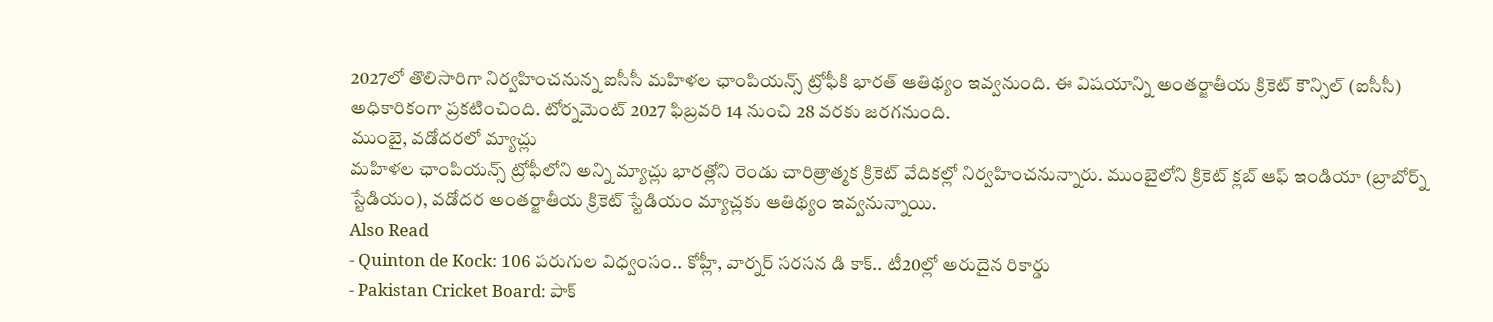2027లో తొలిసారిగా నిర్వహించనున్న ఐసీసీ మహిళల ఛాంపియన్స్ ట్రోఫీకి భారత్ ఆతిథ్యం ఇవ్వనుంది. ఈ విషయాన్ని అంతర్జాతీయ క్రికెట్ కౌన్సిల్ (ఐసీసీ) అధికారికంగా ప్రకటించింది. టోర్నమెంట్ 2027 ఫిబ్రవరి 14 నుంచి 28 వరకు జరగనుంది.
ముంబై, వడోదరలో మ్యాచ్లు
మహిళల ఛాంపియన్స్ ట్రోఫీలోని అన్ని మ్యాచ్లు భారత్లోని రెండు చారిత్రాత్మక క్రికెట్ వేదికల్లో నిర్వహించనున్నారు. ముంబైలోని క్రికెట్ క్లబ్ ఆఫ్ ఇండియా (బ్రాబోర్న్ స్టేడియం), వడోదర అంతర్జాతీయ క్రికెట్ స్టేడియం మ్యాచ్లకు ఆతిథ్యం ఇవ్వనున్నాయి.
Also Read
- Quinton de Kock: 106 పరుగుల విధ్వంసం.. కోహ్లీ, వార్నర్ సరసన డి కాక్.. టీ20ల్లో అరుదైన రికార్డు
- Pakistan Cricket Board: పాక్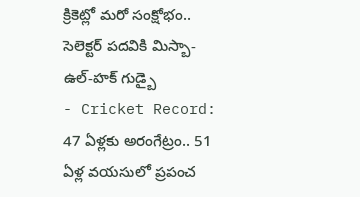క్రికెట్లో మరో సంక్షోభం.. సెలెక్టర్ పదవికి మిస్బా-ఉల్-హక్ గుడ్బై
- Cricket Record: 47 ఏళ్లకు అరంగేట్రం.. 51 ఏళ్ల వయసులో ప్రపంచ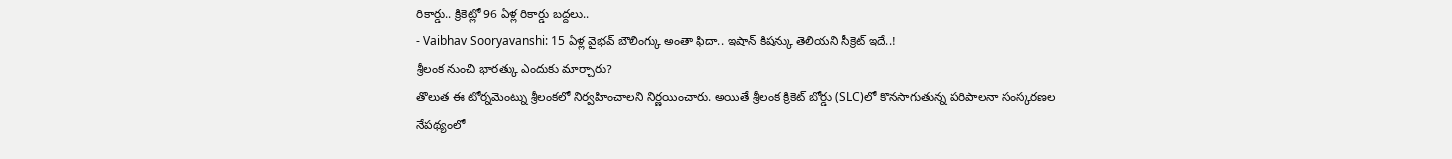రికార్డు.. క్రికెట్లో 96 ఏళ్ల రికార్డు బద్దలు..
- Vaibhav Sooryavanshi: 15 ఏళ్ల వైభవ్ బౌలింగ్కు అంతా ఫిదా.. ఇషాన్ కిషన్కు తెలియని సీక్రెట్ ఇదే..!
శ్రీలంక నుంచి భారత్కు ఎందుకు మార్చారు?
తొలుత ఈ టోర్నమెంట్ను శ్రీలంకలో నిర్వహించాలని నిర్ణయించారు. అయితే శ్రీలంక క్రికెట్ బోర్డు (SLC)లో కొనసాగుతున్న పరిపాలనా సంస్కరణల నేపథ్యంలో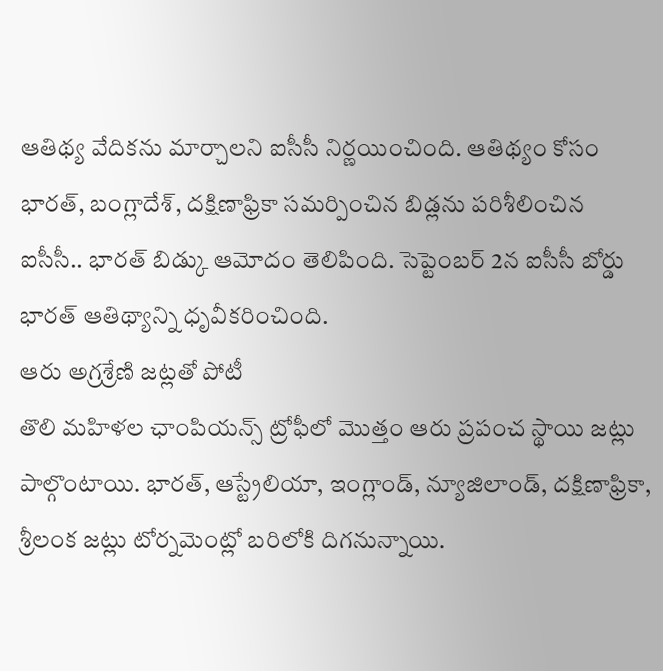ఆతిథ్య వేదికను మార్చాలని ఐసీసీ నిర్ణయించింది. ఆతిథ్యం కోసం భారత్, బంగ్లాదేశ్, దక్షిణాఫ్రికా సమర్పించిన బిడ్లను పరిశీలించిన ఐసీసీ.. భారత్ బిడ్కు ఆమోదం తెలిపింది. సెప్టెంబర్ 2న ఐసీసీ బోర్డు భారత్ ఆతిథ్యాన్ని ధృవీకరించింది.
ఆరు అగ్రశ్రేణి జట్లతో పోటీ
తొలి మహిళల ఛాంపియన్స్ ట్రోఫీలో మొత్తం ఆరు ప్రపంచ స్థాయి జట్లు పాల్గొంటాయి. భారత్, ఆస్ట్రేలియా, ఇంగ్లాండ్, న్యూజిలాండ్, దక్షిణాఫ్రికా, శ్రీలంక జట్లు టోర్నమెంట్లో బరిలోకి దిగనున్నాయి.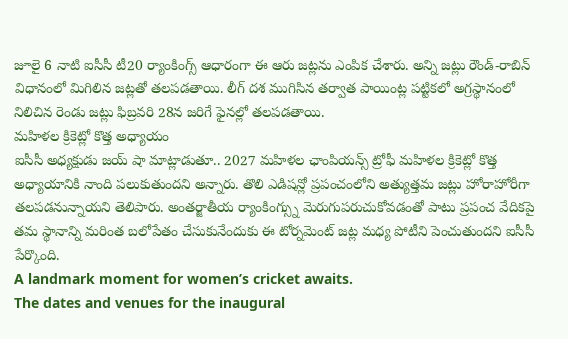జూలై 6 నాటి ఐసీసీ టీ20 ర్యాంకింగ్స్ ఆధారంగా ఈ ఆరు జట్లను ఎంపిక చేశారు. అన్ని జట్లు రౌండ్-రాబిన్ విధానంలో మిగిలిన జట్లతో తలపడతాయి. లీగ్ దశ ముగిసిన తర్వాత పాయింట్ల పట్టికలో అగ్రస్థానంలో నిలిచిన రెండు జట్లు ఫిబ్రవరి 28న జరిగే ఫైనల్లో తలపడతాయి.
మహిళల క్రికెట్లో కొత్త అధ్యాయం
ఐసీసీ అధ్యక్షుడు జయ్ షా మాట్లాడుతూ.. 2027 మహిళల ఛాంపియన్స్ ట్రోఫీ మహిళల క్రికెట్లో కొత్త అధ్యాయానికి నాంది పలుకుతుందని అన్నారు. తొలి ఎడిషన్లో ప్రపంచంలోని అత్యుత్తమ జట్లు హోరాహోరీగా తలపడనున్నాయని తెలిపారు. అంతర్జాతీయ ర్యాంకింగ్స్ను మెరుగుపరుచుకోవడంతో పాటు ప్రపంచ వేదికపై తమ స్థానాన్ని మరింత బలోపేతం చేసుకునేందుకు ఈ టోర్నమెంట్ జట్ల మధ్య పోటీని పెంచుతుందని ఐసీసీ పేర్కొంది.
A landmark moment for women’s cricket awaits.
The dates and venues for the inaugural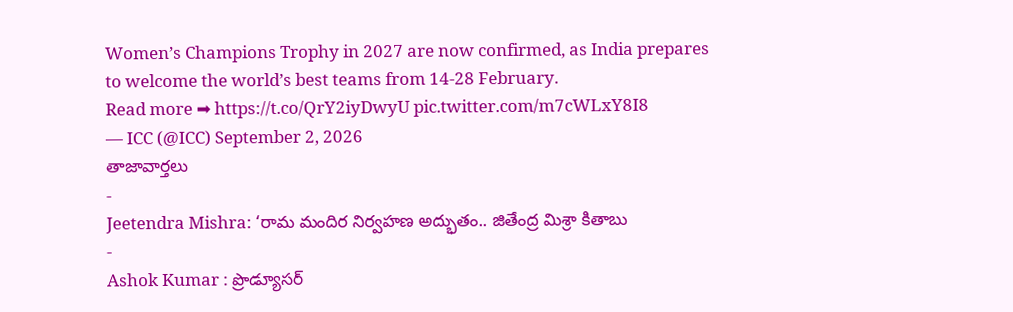Women’s Champions Trophy in 2027 are now confirmed, as India prepares to welcome the world’s best teams from 14-28 February.
Read more ➡ https://t.co/QrY2iyDwyU pic.twitter.com/m7cWLxY8I8
— ICC (@ICC) September 2, 2026
తాజావార్తలు
-
Jeetendra Mishra: ‘రామ మందిర నిర్వహణ అద్భుతం.. జితేంద్ర మిశ్రా కితాబు
-
Ashok Kumar : ప్రొడ్యూసర్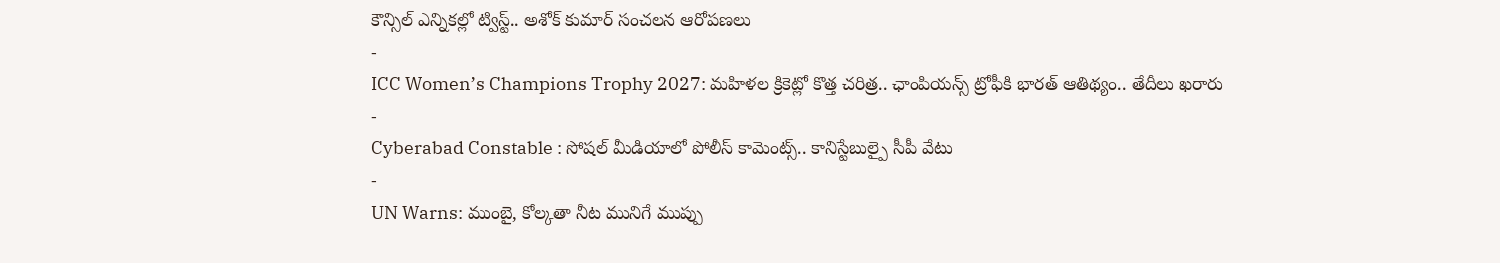కౌన్సిల్ ఎన్నికల్లో ట్విస్ట్.. అశోక్ కుమార్ సంచలన ఆరోపణలు
-
ICC Women’s Champions Trophy 2027: మహిళల క్రికెట్లో కొత్త చరిత్ర.. ఛాంపియన్స్ ట్రోఫీకి భారత్ ఆతిథ్యం.. తేదీలు ఖరారు
-
Cyberabad Constable : సోషల్ మీడియాలో పోలీస్ కామెంట్స్.. కానిస్టేబుల్పై సీపీ వేటు
-
UN Warns: ముంబై, కోల్కతా నీట మునిగే ముప్పు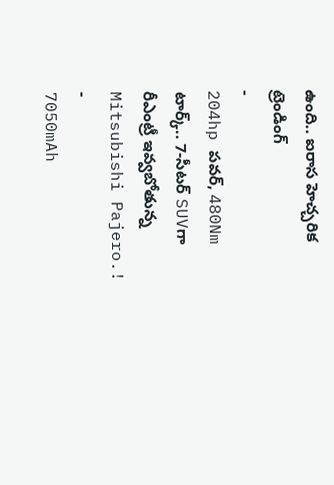ఉంది.. ఐరాస హెచ్చరిక
ట్రెండింగ్
-
204hp పవర్, 480Nm టార్క్.. 7-సీటర్ SUVగా రీఎంట్రీ ఇవ్వబోతున్న Mitsubishi Pajero.!
-
7050mAh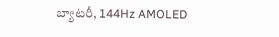బ్యాటరీ, 144Hz AMOLED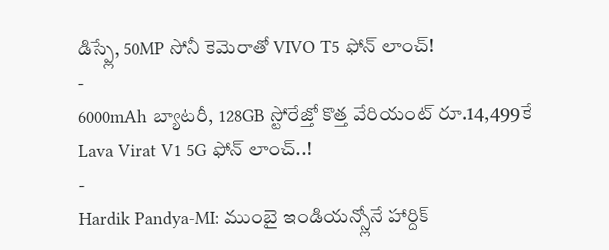డిస్ప్లే, 50MP సోనీ కెమెరాతో VIVO T5 ఫోన్ లాంచ్!
-
6000mAh బ్యాటరీ, 128GB స్టోరేజ్తో కొత్త వేరియంట్ రూ.14,499కే Lava Virat V1 5G ఫోన్ లాంచ్..!
-
Hardik Pandya-MI: ముంబై ఇండియన్స్లోనే హార్దిక్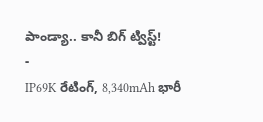పాండ్యా.. కానీ బిగ్ ట్విస్ట్!
-
IP69K రేటింగ్, 8,340mAh భారీ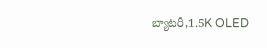బ్యాటరీ,1.5K OLED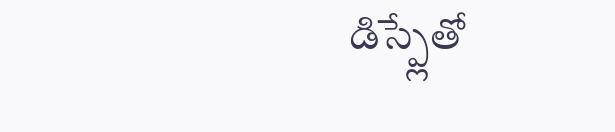డిస్ప్లేతో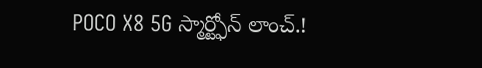POCO X8 5G స్మార్ట్ఫోన్ లాంచ్.!